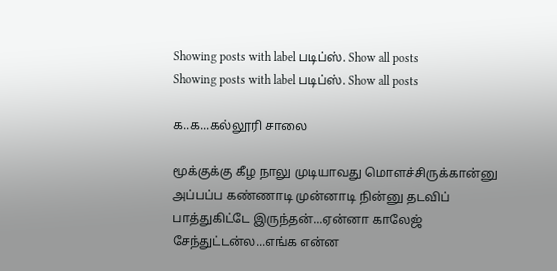Showing posts with label படிப்ஸ். Show all posts
Showing posts with label படிப்ஸ். Show all posts

க..க...கல்லூரி சாலை

மூக்குக்கு கீழ நாலு முடியாவது மொளச்சிருக்கான்னு  அப்பப்ப கண்ணாடி முன்னாடி நின்னு தடவிப் பாத்துகிட்டே இருந்தன்...ஏன்னா காலேஜ் சேந்துட்டன்ல...எங்க என்ன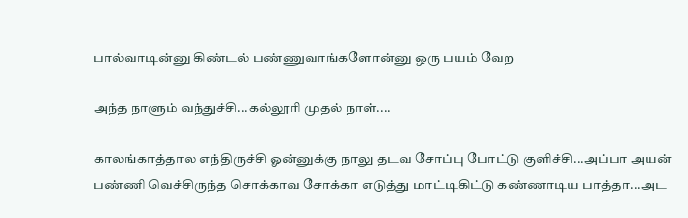பால்வாடின்னு கிண்டல் பண்ணுவாங்களோன்னு ஒரு பயம் வேற

அந்த நாளும் வந்துச்சி...கல்லூரி முதல் நாள்....

காலங்காத்தால எந்திருச்சி ஓன்னுக்கு நாலு தடவ சோப்பு போட்டு குளிச்சி...அப்பா அயன் பண்ணி வெச்சிருந்த சொக்காவ சோக்கா எடுத்து மாட்டிகிட்டு கண்ணாடிய பாத்தா...அட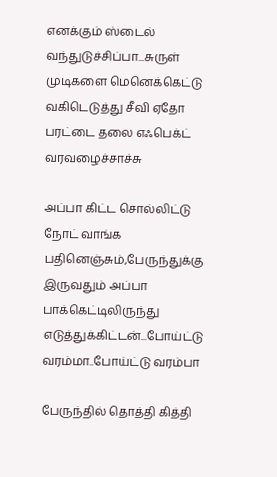எனக்கும் ஸ்டைல் வந்துடுச்சிப்பா...சுருள் முடிகளை மெனெக்கெட்டு வகிடெடுத்து சீவி ஏதோ பரட்டை தலை எஃபெக்ட் வரவழைச்சாச்சு

அப்பா கிட்ட சொல்லிட்டு நோட் வாங்க பதினெஞ்சும்,பேருந்துக்கு இருவதும் அப்பா பாக்கெட்டிலிருந்து எடுத்துக்கிட்டன்...போய்ட்டு வரம்மா..போய்ட்டு வரம்பா

பேருந்தில் தொத்தி கித்தி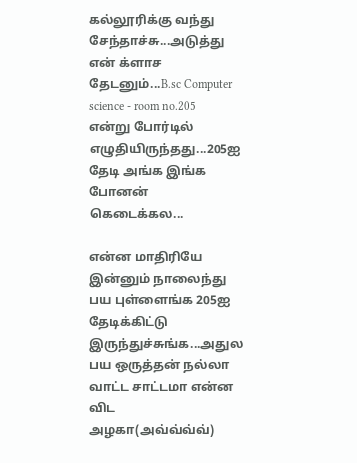கல்லூரிக்கு வந்து சேந்தாச்சு...அடுத்து என் க்ளாச தேடனும்...B.sc Computer science - room no.205  என்று போர்டில் எழுதியிருந்தது...205ஐ தேடி அங்க இங்க போனன் கெடைக்கல...

என்ன மாதிரியே இன்னும் நாலைந்து பய புள்ளைங்க 205ஐ தேடிக்கிட்டு இருந்துச்சுங்க...அதுல பய ஒருத்தன் நல்லா வாட்ட சாட்டமா என்ன விட அழகா(அவ்வ்வ்வ்)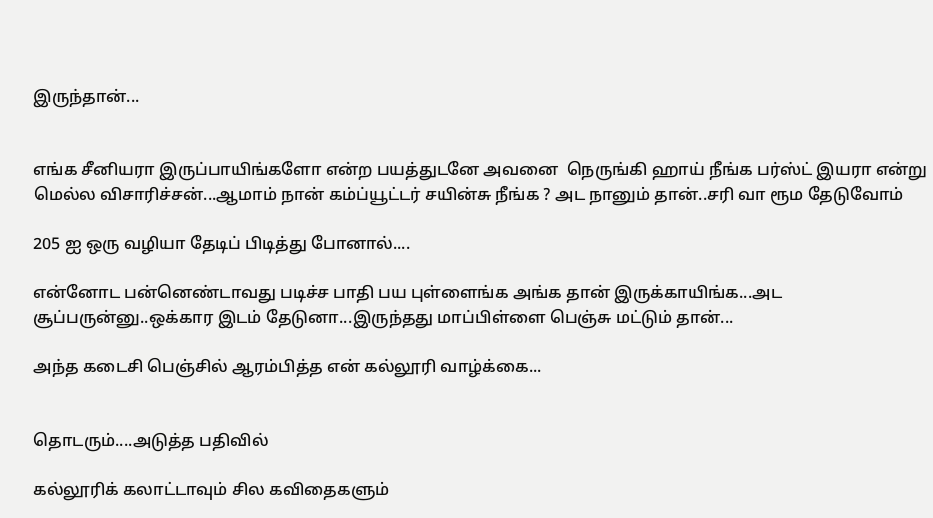இருந்தான்...


எங்க சீனியரா இருப்பாயிங்களோ என்ற பயத்துடனே அவனை  நெருங்கி ஹாய் நீங்க பர்ஸ்ட் இயரா என்று மெல்ல விசாரிச்சன்...ஆமாம் நான் கம்ப்யூட்டர் சயின்சு நீங்க ? அட நானும் தான்..சரி வா ரூம தேடுவோம்

205 ஐ ஒரு வழியா தேடிப் பிடித்து போனால்....

என்னோட பன்னெண்டாவது படிச்ச பாதி பய புள்ளைங்க அங்க தான் இருக்காயிங்க...அட சூப்பருன்னு..ஒக்கார இடம் தேடுனா...இருந்தது மாப்பிள்ளை பெஞ்சு மட்டும் தான்...

அந்த கடைசி பெஞ்சில் ஆரம்பித்த என் கல்லூரி வாழ்க்கை...


தொடரும்....அடுத்த பதிவில்

கல்லூரிக் கலாட்டாவும் சில கவிதைகளும்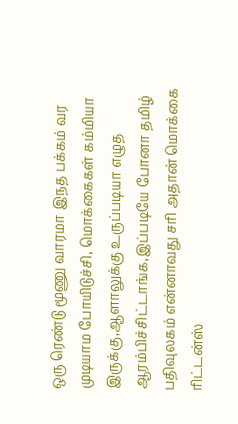ஒரு ரெண்டு மூணு வாரமா இநத பக்கம் வர முடியாம போயிடுச்சி, மொக்கைகள் கம்மியா இருக்கு,ஆளாலுக்கு உருப்படியா எழுத ஆரம்பிச்சிட்டாங்க,இப்படியே போனா தமிழ் பதிவுலகம் என்னாவது சரி அதான் மொக்கை ரிட்டன்ஸ்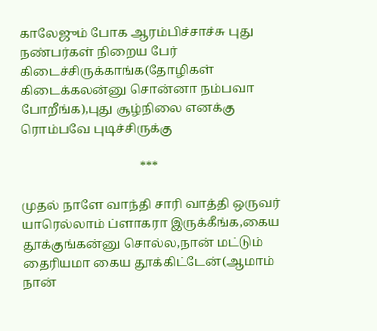காலேஜும் போக ஆரம்பிச்சாச்சு புது நண்பர்கள் நிறைய பேர் கிடைச்சிருக்காங்க(தோழிகள் கிடைக்கலன்னு சொன்னா நம்பவா போறீங்க),புது சூழ்நிலை எனக்கு ரொம்பவே புடிச்சிருக்கு

                                      ***

முதல் நாளே வாந்தி சாரி வாத்தி ஒருவர் யாரெல்லாம் ப்ளாகரா இருக்கீங்க,கைய தூக்குங்கன்னு சொல்ல,நான் மட்டும் தைரியமா கைய தூக்கிட்டேன்(ஆமாம் நான்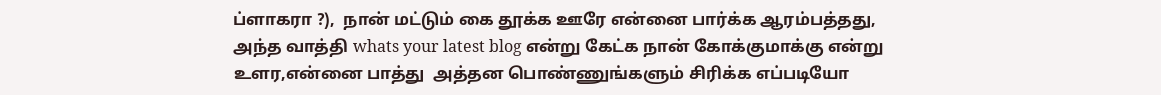ப்ளாகரா ?),  நான் மட்டும் கை தூக்க ஊரே என்னை பார்க்க ஆரம்பத்தது, அந்த வாத்தி whats your latest blog என்று கேட்க நான் கோக்குமாக்கு என்று  உளர,என்னை பாத்து  அத்தன பொண்ணுங்களும் சிரிக்க எப்படியோ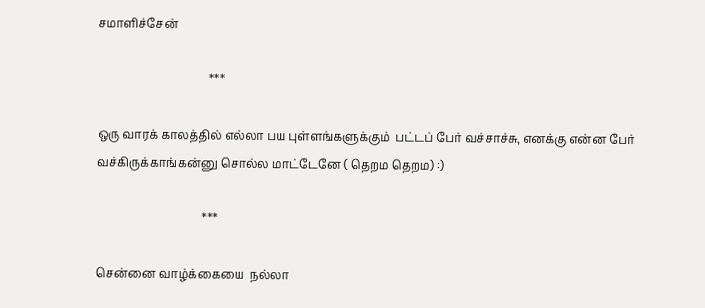சமாளிச்சேன்

                                      ***

ஒரு வாரக் காலத்தில் எல்லா பய புள்ளங்களுக்கும்  பட்டப் பேர் வச்சாச்சு, எனக்கு என்ன பேர் வச்கிருக்காங்கன்னு சொல்ல மாட்டேனே ( தெறம தெறம) :)

                                    ***

சென்னை வாழ்க்கையை  நல்லா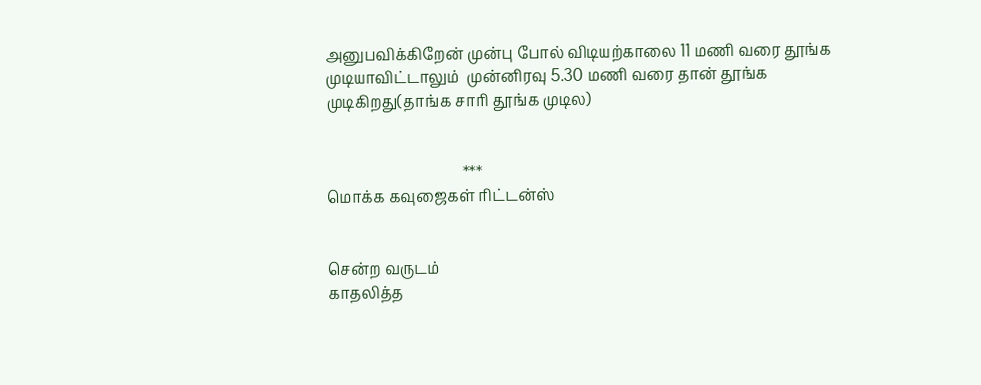அனுபவிக்கிறேன் முன்பு போல் விடியற்காலை 11 மணி வரை தூங்க முடியாவிட்டாலும்  முன்னிரவு 5.30 மணி வரை தான் தூங்க முடிகிறது(தாங்க சாரி தூங்க முடில)


                                    ***
மொக்க கவுஜைகள் ரிட்டன்ஸ்


சென்ற வருடம்
காதலித்த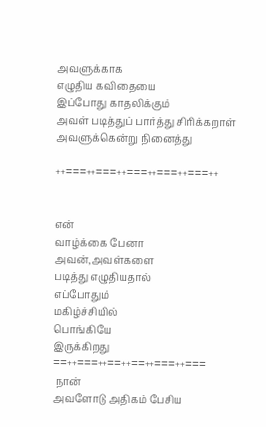அவளுக்காக
எழுதிய கவிதையை
இப்போது காதலிக்கும்
அவள் படித்துப் பார்த்து சிரிக்கறாள்
அவளுக்கென்று நினைத்து

++===++===++===++===++===++


என்
வாழ்க்கை பேனா
அவன்,அவள்களை
படித்து எழுதியதால்
எப்போதும்
மகிழ்ச்சியில்
பொங்கியே
இருக்கிறது
==++===++==++==++===++===
 நான்
அவளோடு அதிகம் பேசிய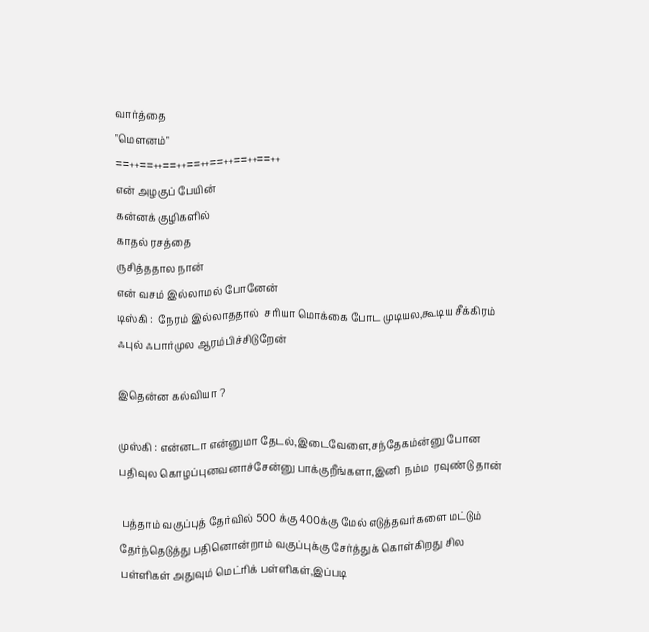வார்த்தை
"மௌனம்"
==++==++==++==++==++==++==++
என் அழகுப் பேயின்
கன்னக் குழிகளில்
காதல் ரசத்தை
ருசித்ததால நான்
என் வசம் இல்லாமல் போனேன்
டிஸ்கி :  நேரம் இல்லாததால்  சரியா மொக்கை போட முடியல,கூடிய சீக்கிரம் ஃபுல் ஃபார்முல ஆரம்பிச்சிடுறேன்

இதென்ன கல்வியா ?

முஸ்கி : என்னடா என்னுமா தேடல்,இடைவேளை,சந்தேகம்ன்னு போன பதிவுல கொழப்புனவனாச்சேன்னு பாக்குறீங்களா,இனி  நம்ம  ரவுண்டு தான்

 பத்தாம் வகுப்புத் தேர்வில் 500 க்கு 400க்கு மேல் எடுத்தவர்களை மட்டும் தேர்ந்தெடுத்து பதினொன்றாம் வகுப்புக்கு சேர்த்துக் கொள்கிறது சில பள்ளிகள் அதுவும் மெட்ரிக் பள்ளிகள்,இப்படி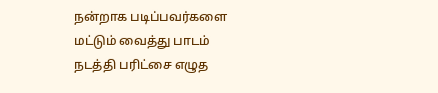நன்றாக படிப்பவர்களை மட்டும் வைத்து பாடம் நடத்தி பரிட்சை எழுத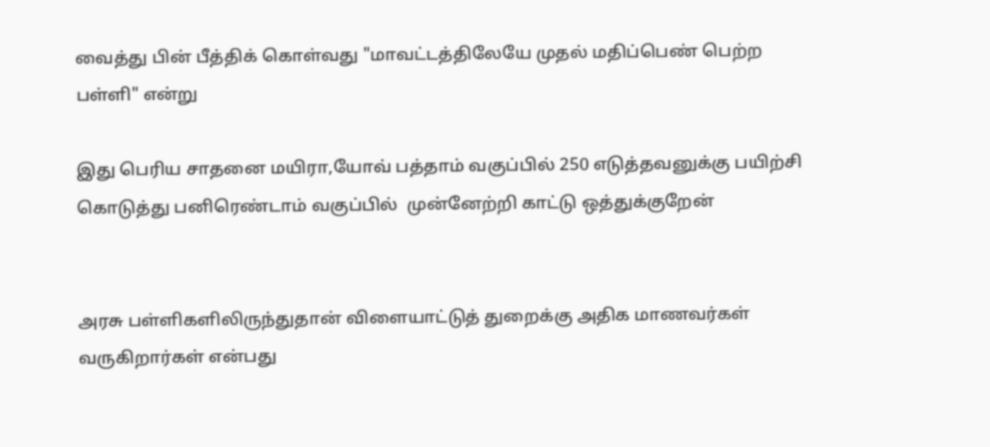வைத்து பின் பீத்திக் கொள்வது "மாவட்டத்திலேயே முதல் மதிப்பெண் பெற்ற பள்ளி" என்று

இது பெரிய சாதனை மயிரா,யோவ் பத்தாம் வகுப்பில் 250 எடுத்தவனுக்கு பயிற்சி கொடுத்து பனிரெண்டாம் வகுப்பில்  முன்னேற்றி காட்டு ஒத்துக்குறேன்


அரசு பள்ளிகளிலிருந்துதான் விளையாட்டுத் துறைக்கு அதிக மாணவர்கள் வருகிறார்கள் என்பது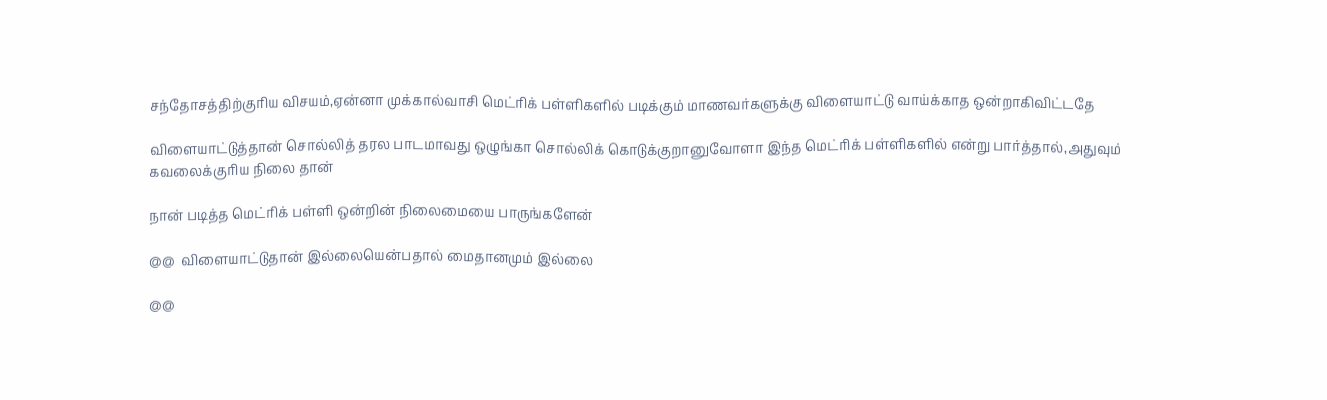சந்தோசத்திற்குரிய விசயம்,ஏன்னா முக்கால்வாசி மெட்ரிக் பள்ளிகளில் படிக்கும் மாணவர்களுக்கு விளையாட்டு வாய்க்காத ஒன்றாகிவிட்டதே

விளையாட்டுத்தான் சொல்லித் தரல பாடமாவது ஒழுங்கா சொல்லிக் கொடுக்குறானுவோளா இந்த மெட்ரிக் பள்ளிகளில் என்று பார்த்தால்,அதுவும் கவலைக்குரிய நிலை தான்

நான் படித்த மெட்ரிக் பள்ளி ஒன்றின் நிலைமையை பாருங்களேன்

@@  விளையாட்டுதான் இல்லையென்பதால் மைதானமும் இல்லை

@@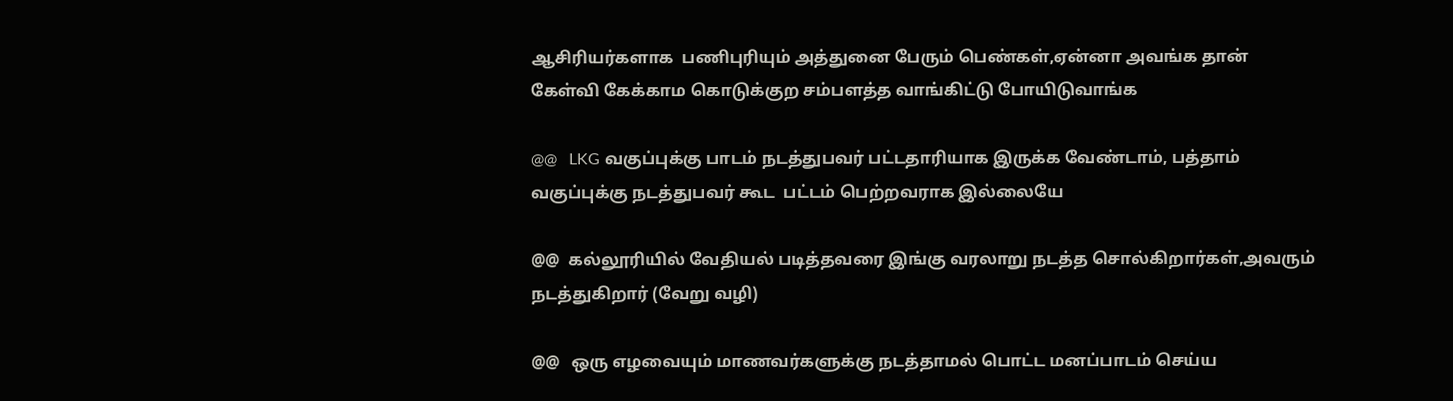ஆசிரியர்களாக  பணிபுரியும் அத்துனை பேரும் பெண்கள்,ஏன்னா அவங்க தான் கேள்வி கேக்காம கொடுக்குற சம்பளத்த வாங்கிட்டு போயிடுவாங்க

@@   LKG வகுப்புக்கு பாடம் நடத்துபவர் பட்டதாரியாக இருக்க வேண்டாம், பத்தாம் வகுப்புக்கு நடத்துபவர் கூட  பட்டம் பெற்றவராக இல்லையே

@@  கல்லூரியில் வேதியல் படித்தவரை இங்கு வரலாறு நடத்த சொல்கிறார்கள்,அவரும் நடத்துகிறார் (வேறு வழி)

@@   ஒரு எழவையும் மாணவர்களுக்கு நடத்தாமல் பொட்ட மனப்பாடம் செய்ய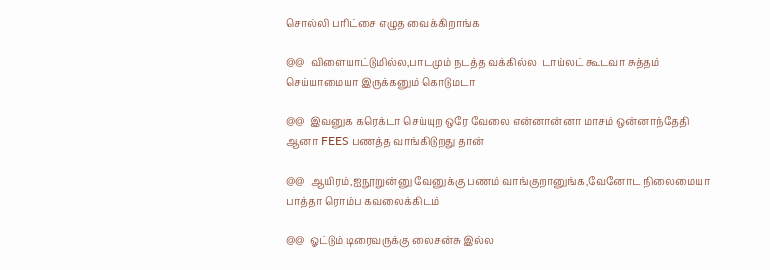சொல்லி பரிட்சை எழுத வைக்கிறாங்க

@@  விளையாட்டுமில்ல,பாடமும் நடத்த வக்கில்ல  டாய்லட் கூடவா சுத்தம் செய்யாமையா இருக்கனும் கொடுமடா

@@  இவனுக கரெக்டா செய்யுற ஒரே வேலை என்னான்னா மாசம் ஒன்னாந்தேதி ஆனா FEES பணத்த வாங்கிடுறது தான்

@@  ஆயிரம்,ஐநூறுன்னு வேனுக்கு பணம் வாங்குறானுங்க,வேனோட நிலைமையா பாத்தா ரொம்ப கவலைக்கிடம்

@@  ஓட்டும் டிரைவருக்கு லைசன்சு இல்ல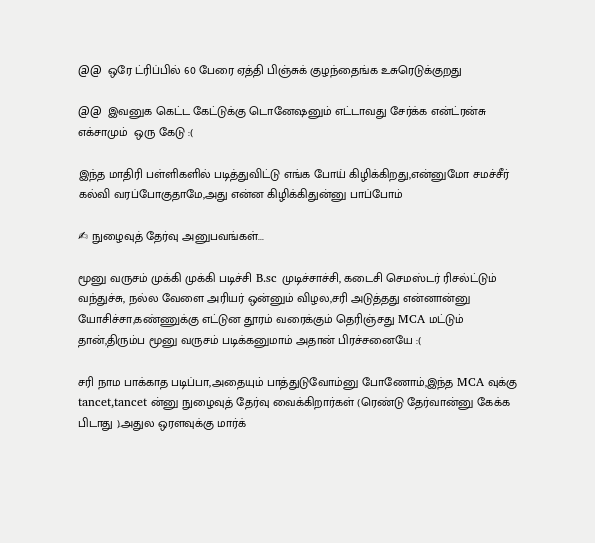@@  ஒரே ட்ரிப்பில் 60 பேரை ஏத்தி பிஞ்சுக் குழந்தைங்க உசுரெடுக்குறது

@@  இவனுக கெட்ட கேட்டுக்கு டொனேஷனும் எட்டாவது சேர்க்க என்ட்ரன்சு எக்சாமும்  ஒரு கேடு :(

இந்த மாதிரி பள்ளிகளில் படித்துவிட்டு எங்க போய் கிழிக்கிறது,என்னுமோ சமச்சீர் கல்வி வரப்போகுதாமே,அது என்ன கிழிக்கிதுன்னு பாப்போம்

✍ நுழைவுத் தேர்வு அனுபவங்கள்...

மூனு வருசம் முக்கி முக்கி படிச்சி B.sc முடிச்சாச்சி, கடைசி செமஸ்டர் ரிசல்ட்டும் வந்துச்சு, நல்ல வேளை அரியர் ஒன்னும் விழல,சரி அடுத்தது என்னான்னு யோசிச்சா,கண்ணுக்கு எட்டுன தூரம் வரைக்கும் தெரிஞ்சது MCA மட்டும் தான்,திரும்ப மூனு வருசம் படிக்கனுமாம் அதான் பிரச்சனையே :(

சரி நாம பாக்காத படிப்பா,அதையும் பாத்துடுவோம்னு போணோம்,இந்த MCA வுக்கு tancet,tancet ன்னு நுழைவுத் தேர்வு வைக்கிறார்கள் (ரெண்டு தேர்வான்னு கேக்க பிடாது ).அதுல ஒரளவுக்கு மார்க்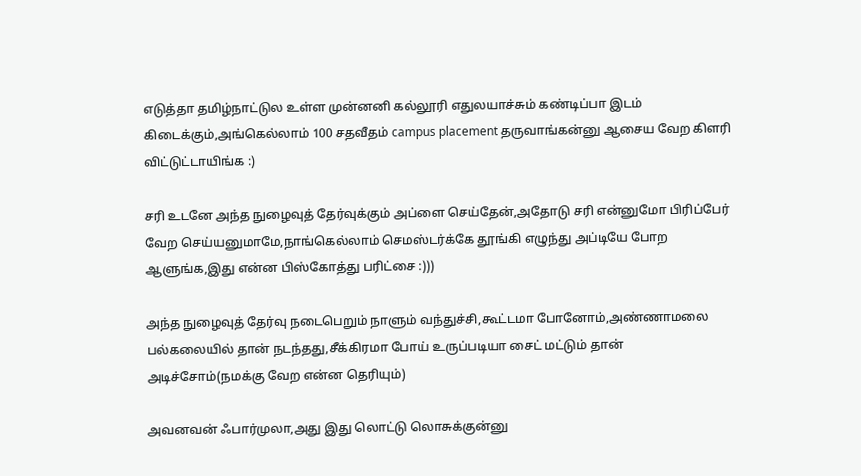எடுத்தா தமிழ்நாட்டுல உள்ள முன்னனி கல்லூரி எதுலயாச்சும் கண்டிப்பா இடம் கிடைக்கும்,அங்கெல்லாம் 100 சதவீதம் campus placement தருவாங்கன்னு ஆசைய வேற கிளரி விட்டுட்டாயிங்க :)

சரி உடனே அந்த நுழைவுத் தேர்வுக்கும் அப்ளை செய்தேன்,அதோடு சரி என்னுமோ பிரிப்பேர் வேற செய்யனுமாமே,நாங்கெல்லாம் செமஸ்டர்க்கே தூங்கி எழுந்து அப்டியே போற ஆளுங்க,இது என்ன பிஸ்கோத்து பரிட்சை :)))

அந்த நுழைவுத் தேர்வு நடைபெறும் நாளும் வந்துச்சி,கூட்டமா போனோம்,அண்ணாமலை பல்கலையில் தான் நடந்தது,சீக்கிரமா போய் உருப்படியா சைட் மட்டும் தான் அடிச்சோம்(நமக்கு வேற என்ன தெரியும்)

அவனவன் ஃபார்முலா,அது இது லொட்டு லொசுக்குன்னு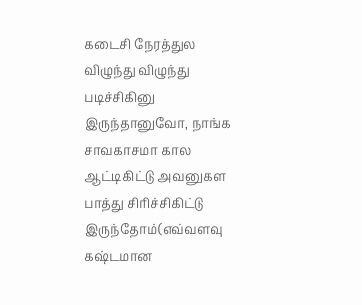கடைசி நேரத்துல விழுந்து விழுந்து படிச்சிகினு இருந்தானுவோ, நாங்க சாவகாசமா கால ஆட்டிகிட்டு அவனுகள பாத்து சிரிச்சிகிட்டு இருந்தோம்(எவ்வளவு கஷ்டமான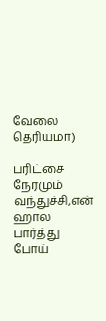வேலை தெரியமா)

பரிட்சை நேரமும் வந்துச்சி,என் ஹால பார்த்து போய்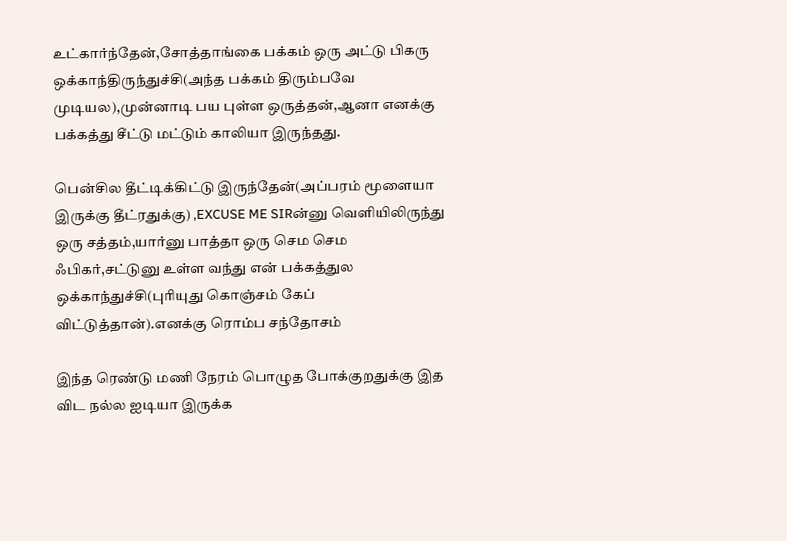உட்கார்ந்தேன்,சோத்தாங்கை பக்கம் ஒரு அட்டு பிகரு ஒக்காந்திருந்துச்சி(அந்த பக்கம் திரும்பவே முடியல),முன்னாடி பய புள்ள ஒருத்தன்,ஆனா எனக்கு பக்கத்து சீட்டு மட்டும் காலியா இருந்தது.

பென்சில தீட்டிக்கிட்டு இருந்தேன்(அப்பரம் மூளையா இருக்கு தீட்ரதுக்கு) ,EXCUSE ME SIRன்னு வெளியிலிருந்து ஒரு சத்தம்,யார்னு பாத்தா ஒரு செம செம ஃபிகர்,சட்டுனு உள்ள வந்து என் பக்கத்துல ஒக்காந்துச்சி(புரியுது கொஞ்சம் கேப் விட்டுத்தான்).எனக்கு ரொம்ப சந்தோசம்

இந்த ரெண்டு மணி நேரம் பொழுத போக்குறதுக்கு இத விட நல்ல ஐடியா இருக்க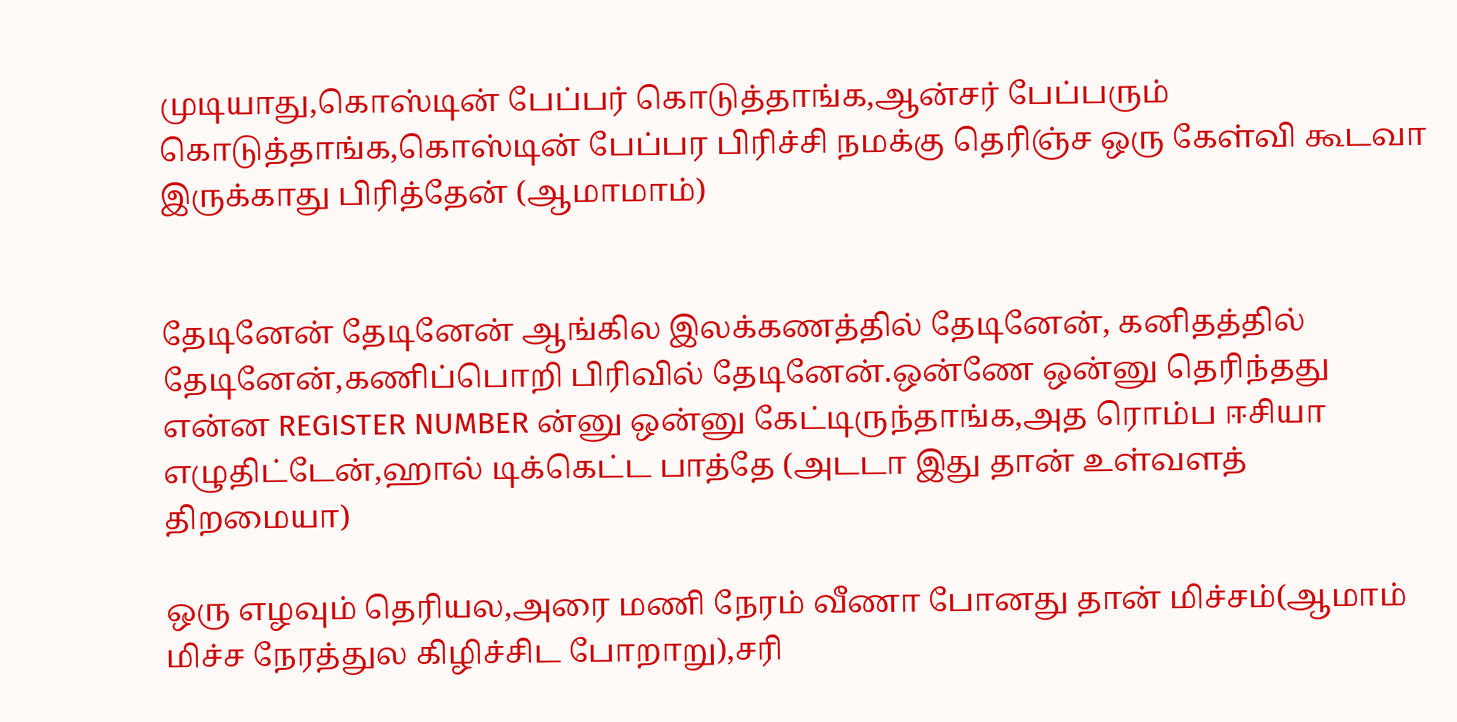முடியாது,கொஸ்டின் பேப்பர் கொடுத்தாங்க,ஆன்சர் பேப்பரும் கொடுத்தாங்க,கொஸ்டின் பேப்பர பிரிச்சி நமக்கு தெரிஞ்ச ஒரு கேள்வி கூடவா இருக்காது பிரித்தேன் (ஆமாமாம்)


தேடினேன் தேடினேன் ஆங்கில இலக்கணத்தில் தேடினேன், கனிதத்தில் தேடினேன்,கணிப்பொறி பிரிவில் தேடினேன்.ஒன்ணே ஒன்னு தெரிந்தது என்ன REGISTER NUMBER ன்னு ஒன்னு கேட்டிருந்தாங்க,அத ரொம்ப ஈசியா எழுதிட்டேன்,ஹால் டிக்கெட்ட பாத்தே (அடடா இது தான் உள்வளத் திறமையா)

ஒரு எழவும் தெரியல,அரை மணி நேரம் வீணா போனது தான் மிச்சம்(ஆமாம் மிச்ச நேரத்துல கிழிச்சிட போறாறு),சரி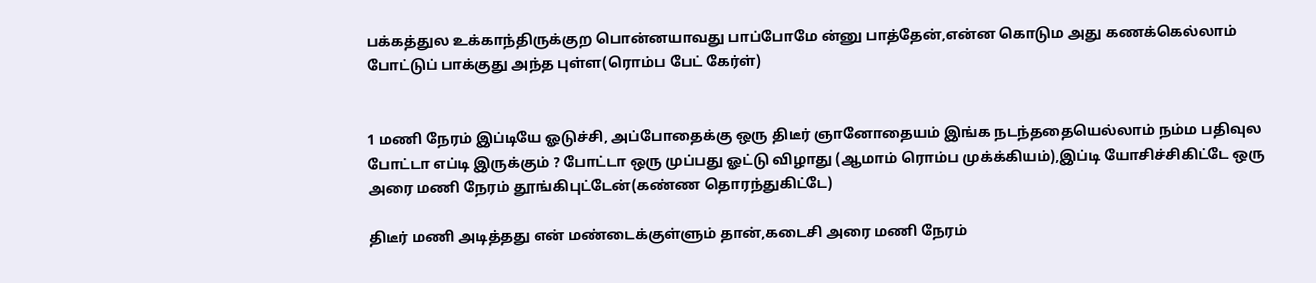பக்கத்துல உக்காந்திருக்குற பொன்னயாவது பாப்போமே ன்னு பாத்தேன்,என்ன கொடும அது கணக்கெல்லாம் போட்டுப் பாக்குது அந்த புள்ள(ரொம்ப பேட் கேர்ள்)


1 மணி நேரம் இப்டியே ஓடுச்சி, அப்போதைக்கு ஒரு திடீர் ஞானோதையம் இங்க நடந்ததையெல்லாம் நம்ம பதிவுல போட்டா எப்டி இருக்கும் ? போட்டா ஒரு முப்பது ஓட்டு விழாது (ஆமாம் ரொம்ப முக்க்கியம்),இப்டி யோசிச்சிகிட்டே ஒரு அரை மணி நேரம் தூங்கிபுட்டேன்(கண்ண தொரந்துகிட்டே)

திடீர் மணி அடித்தது என் மண்டைக்குள்ளும் தான்,கடைசி அரை மணி நேரம்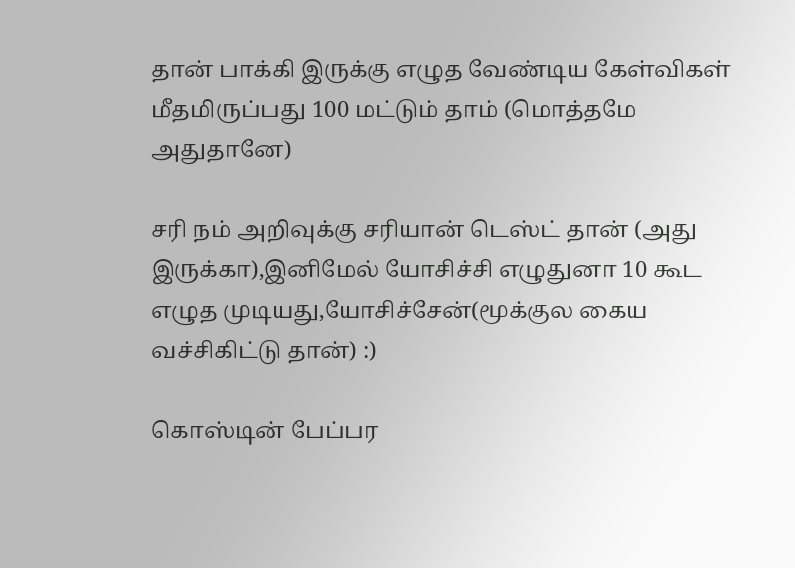தான் பாக்கி இருக்கு எழுத வேண்டிய கேள்விகள் மீதமிருப்பது 100 மட்டும் தாம் (மொத்தமே அதுதானே)

சரி நம் அறிவுக்கு சரியான் டெஸ்ட் தான் (அது இருக்கா),இனிமேல் யோசிச்சி எழுதுனா 10 கூட எழுத முடியது,யோசிச்சேன்(மூக்குல கைய வச்சிகிட்டு தான்) :)

கொஸ்டின் பேப்பர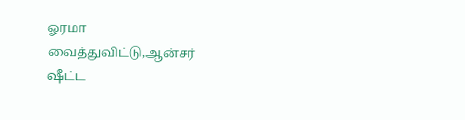ஓரமா வைத்துவிட்டு,ஆன்சர் ஷீட்ட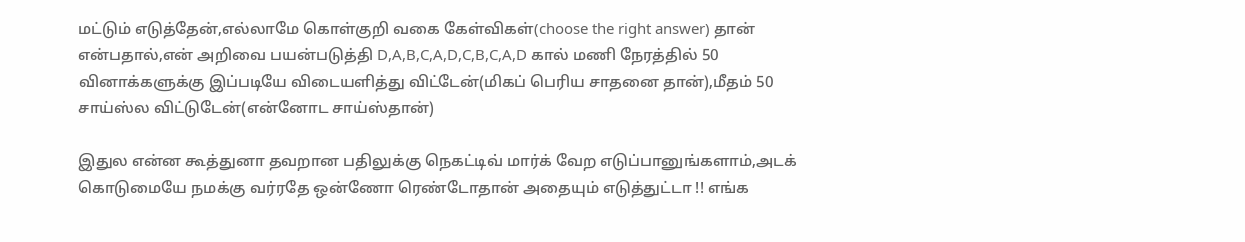மட்டும் எடுத்தேன்,எல்லாமே கொள்குறி வகை கேள்விகள்(choose the right answer) தான் என்பதால்,என் அறிவை பயன்படுத்தி D,A,B,C,A,D,C,B,C,A,D கால் மணி நேரத்தில் 50 வினாக்களுக்கு இப்படியே விடையளித்து விட்டேன்(மிகப் பெரிய சாதனை தான்),மீதம் 50 சாய்ஸ்ல விட்டுடேன்(என்னோட சாய்ஸ்தான்)

இதுல என்ன கூத்துனா தவறான பதிலுக்கு நெகட்டிவ் மார்க் வேற எடுப்பானுங்களாம்,அடக் கொடுமையே நமக்கு வர்ரதே ஒன்ணோ ரெண்டோதான் அதையும் எடுத்துட்டா !! எங்க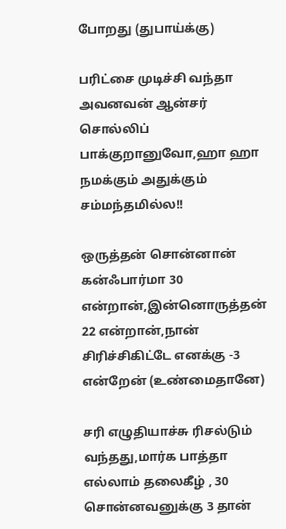போறது (துபாய்க்கு)

பரிட்சை முடிச்சி வந்தா அவனவன் ஆன்சர் சொல்லிப் பாக்குறானுவோ,ஹா ஹா நமக்கும் அதுக்கும் சம்மந்தமில்ல!!

ஒருத்தன் சொன்னான் கன்ஃபார்மா 30 என்றான்,இன்னொருத்தன் 22 என்றான்,நான் சிரிச்சிகிட்டே எனக்கு -3 என்றேன் (உண்மைதானே)

சரி எழுதியாச்சு ரிசல்டும் வந்தது,மார்க பாத்தா எல்லாம் தலைகீழ் , 30 சொன்னவனுக்கு 3 தான்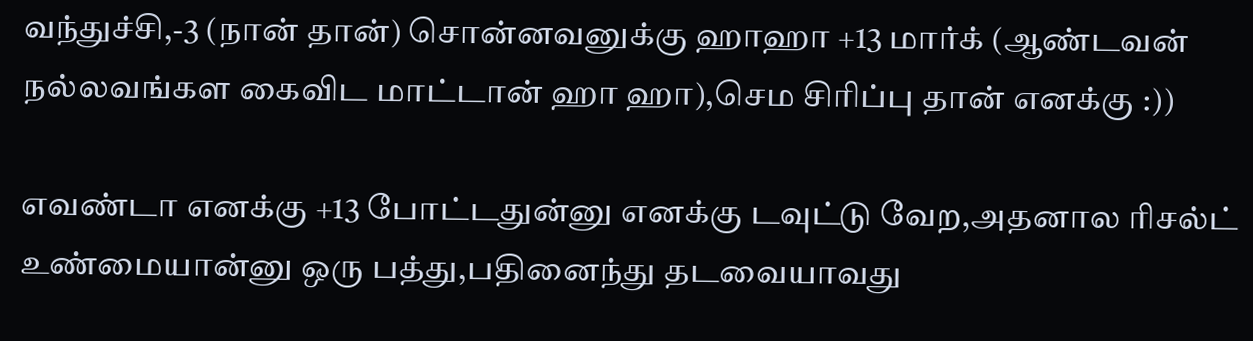வந்துச்சி,-3 (நான் தான்) சொன்னவனுக்கு ஹாஹா +13 மார்க் (ஆண்டவன் நல்லவங்கள கைவிட மாட்டான் ஹா ஹா),செம சிரிப்பு தான் எனக்கு :))

எவண்டா எனக்கு +13 போட்டதுன்னு எனக்கு டவுட்டு வேற,அதனால ரிசல்ட் உண்மையான்னு ஒரு பத்து,பதினைந்து தடவையாவது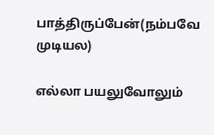பாத்திருப்பேன்(நம்பவே முடியல)

எல்லா பயலுவோலும்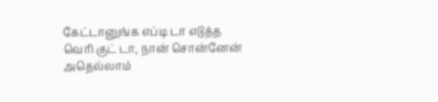கேட்டானுங்க எப்டி டா எடுத்த வெரி குட் டா, நான் சொன்னேன் அதெல்லாம்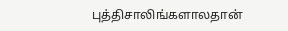புத்திசாலிங்களாலதான்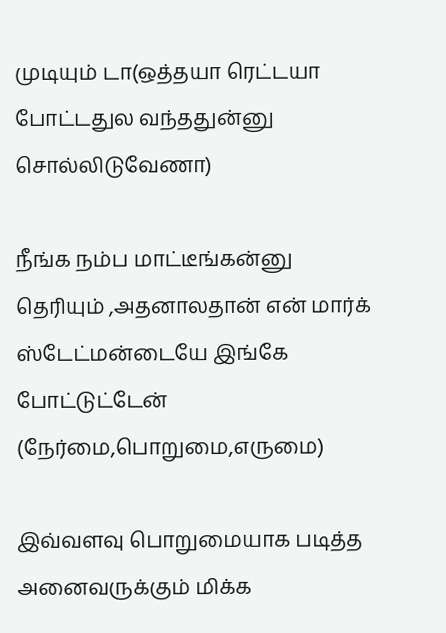முடியும் டா(ஒத்தயா ரெட்டயா போட்டதுல வந்ததுன்னு சொல்லிடுவேணா)

நீங்க நம்ப மாட்டீங்கன்னு தெரியும் ,அதனாலதான் என் மார்க் ஸ்டேட்மன்டையே இங்கே போட்டுட்டேன் (நேர்மை,பொறுமை,எருமை)

இவ்வளவு பொறுமையாக படித்த அனைவருக்கும் மிக்க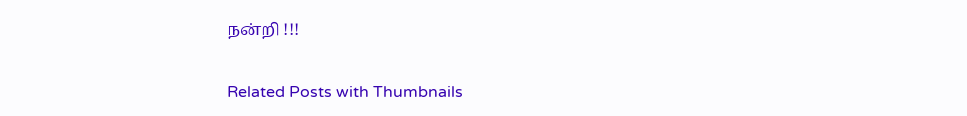நன்றி !!!

Related Posts with Thumbnails